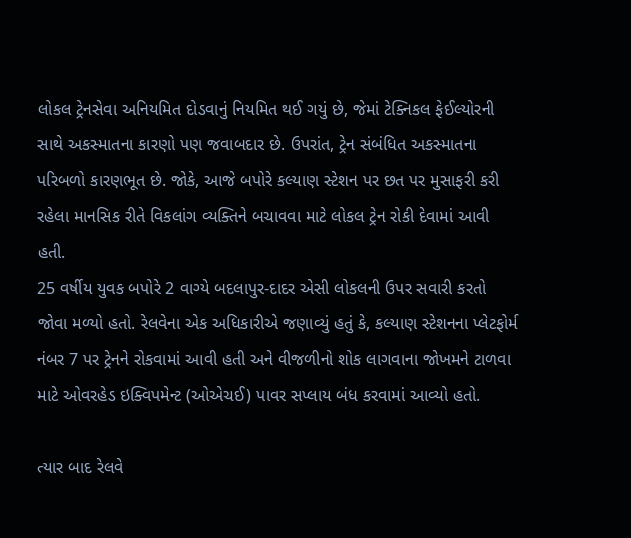લોકલ ટ્રેનસેવા અનિયમિત દોડવાનું નિયમિત થઈ ગયું છે, જેમાં ટેક્નિકલ ફેઈલ્યોરની સાથે અકસ્માતના કારણો પણ જવાબદાર છે. ઉપરાંત, ટ્રેન સંબંધિત અકસ્માતના પરિબળો કારણભૂત છે. જોકે, આજે બપોરે કલ્યાણ સ્ટેશન પર છત પર મુસાફરી કરી રહેલા માનસિક રીતે વિકલાંગ વ્યક્તિને બચાવવા માટે લોકલ ટ્રેન રોકી દેવામાં આવી હતી.
25 વર્ષીય યુવક બપોરે 2 વાગ્યે બદલાપુર-દાદર એસી લોકલની ઉપર સવારી કરતો જોવા મળ્યો હતો. રેલવેના એક અધિકારીએ જણાવ્યું હતું કે, કલ્યાણ સ્ટેશનના પ્લેટફોર્મ નંબર 7 પર ટ્રેનને રોકવામાં આવી હતી અને વીજળીનો શોક લાગવાના જોખમને ટાળવા માટે ઓવરહેડ ઇક્વિપમેન્ટ (ઓએચઈ) પાવર સપ્લાય બંધ કરવામાં આવ્યો હતો.

ત્યાર બાદ રેલવે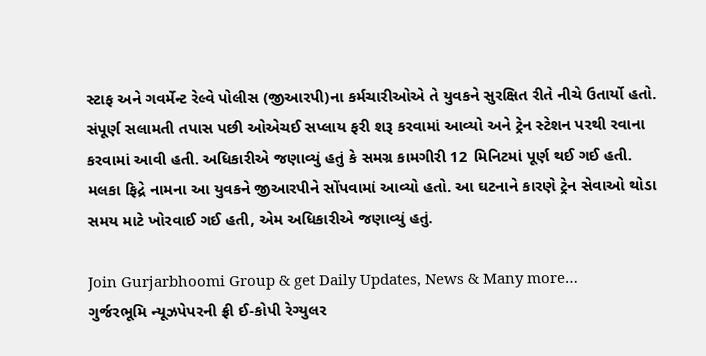સ્ટાફ અને ગવર્મેન્ટ રેલ્વે પોલીસ (જીઆરપી)ના કર્મચારીઓએ તે યુવકને સુરક્ષિત રીતે નીચે ઉતાર્યો હતો. સંપૂર્ણ સલામતી તપાસ પછી ઓએચઈ સપ્લાય ફરી શરૂ કરવામાં આવ્યો અને ટ્રેન સ્ટેશન પરથી રવાના કરવામાં આવી હતી. અધિકારીએ જણાવ્યું હતું કે સમગ્ર કામગીરી 12 મિનિટમાં પૂર્ણ થઈ ગઈ હતી.
મલકા ફિદ્રે નામના આ યુવકને જીઆરપીને સોંપવામાં આવ્યો હતો. આ ઘટનાને કારણે ટ્રેન સેવાઓ થોડા સમય માટે ખોરવાઈ ગઈ હતી, એમ અધિકારીએ જણાવ્યું હતું.

Join Gurjarbhoomi Group & get Daily Updates, News & Many more…
ગુર્જરભૂમિ ન્યૂઝપેપરની ફ્રી ઈ-કોપી રેગ્યુલર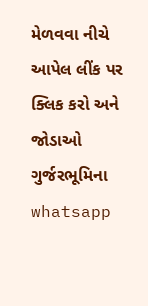મેળવવા નીચે આપેલ લીંક પર ક્લિક કરો અને જોડાઓ ગુર્જરભૂમિના whatsapp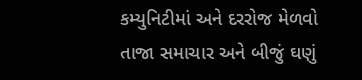કમ્યુનિટીમાં અને દરરોજ મેળવો તાજા સમાચાર અને બીજું ઘણું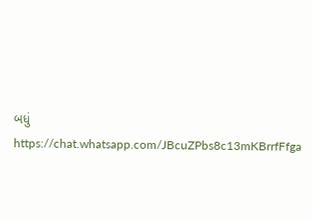બધું https://chat.whatsapp.com/JBcuZPbs8c13mKBrrfFfga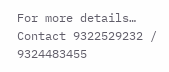For more details… Contact 9322529232 / 9324483455